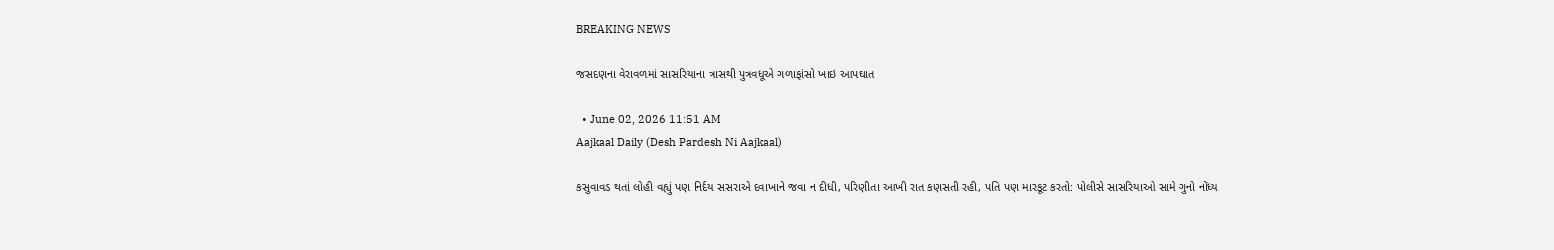BREAKING NEWS

જસદણના વેરાવળમાં સાસરિયાના ત્રાસથી પુત્રવધૂએ ગળાફાંસો ખાઇ આપઘાત

  • June 02, 2026 11:51 AM
Aajkaal Daily (Desh Pardesh Ni Aajkaal)

કસુવાવડ થતાં લોહી વહ્યું પણ નિર્દય સસરાએ દવાખાને જવા ન દીધી, પરિણીતા આખી રાત કણસતી રહી, પતિ પણ મારકૂટ કરતો: પોલીસે સાસરિયાઓ સામે ગુનો નોંધ્ય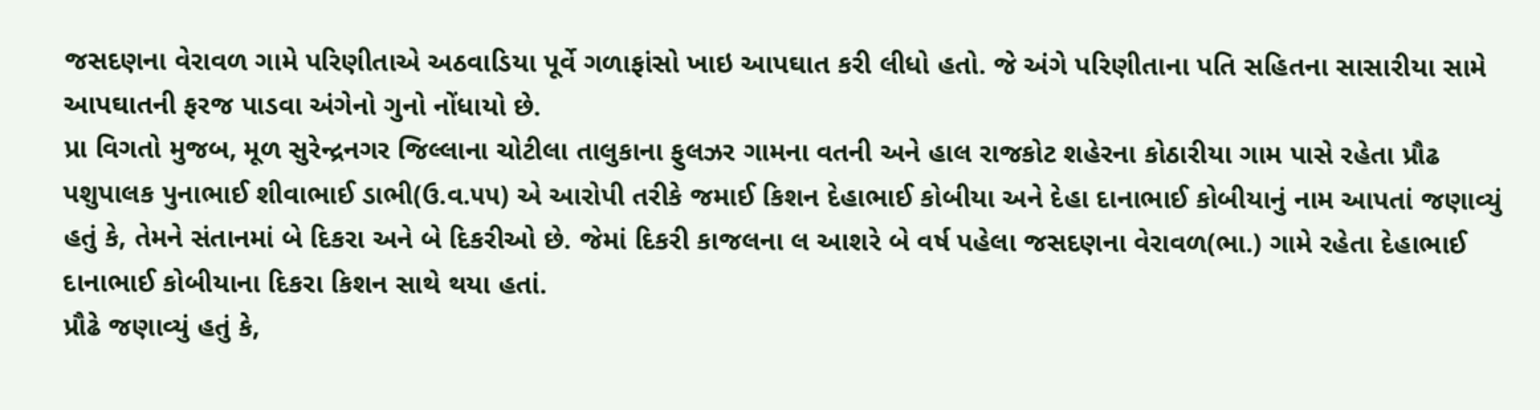જસદણના વેરાવળ ગામે પરિણીતાએ અઠવાડિયા પૂર્વે ગળાફાંસો ખાઇ આપઘાત કરી લીધો હતો. જે અંગે પરિણીતાના પતિ સહિતના સાસારીયા સામે આપઘાતની ફરજ પાડવા અંગેનો ગુનો નોંધાયો છે.
પ્રા વિગતો મુજબ, મૂળ સુરેન્દ્રનગર જિલ્લાના ચોટીલા તાલુકાના ફુલઝર ગામના વતની અને હાલ રાજકોટ શહેરના કોઠારીયા ગામ પાસે રહેતા પ્રૌઢ પશુપાલક પુનાભાઈ શીવાભાઈ ડાભી(ઉ.વ.૫૫) એ આરોપી તરીકે જમાઈ કિશન દેહાભાઈ કોબીયા અને દેહા દાનાભાઈ કોબીયાનું નામ આપતાં જણાવ્યું હતું કે, તેમને સંતાનમાં બે દિકરા અને બે દિકરીઓ છે. જેમાં દિકરી કાજલના લ આશરે બે વર્ષ પહેલા જસદણના વેરાવળ(ભા.) ગામે રહેતા દેહાભાઈ દાનાભાઈ કોબીયાના દિકરા કિશન સાથે થયા હતાં.
પ્રૌઢે જણાવ્યું હતું કે,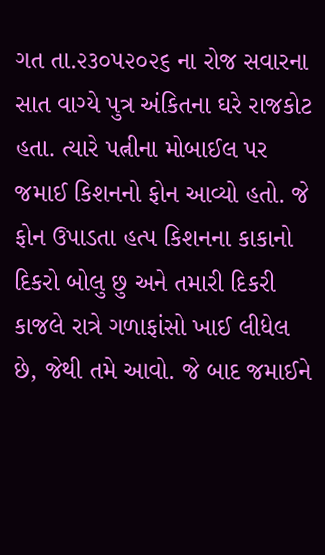ગત તા.૨૩૦૫૨૦૨૬ ના રોજ સવારના સાત વાગ્યે પુત્ર અંકિતના ઘરે રાજકોટ હતા. ત્યારે પત્નીના મોબાઈલ પર જમાઈ કિશનનો ફોન આવ્યો હતો. જે ફોન ઉપાડતા હત્પ કિશનના કાકાનો દિકરો બોલુ છુ અને તમારી દિકરી કાજલે રાત્રે ગળાફાંસો ખાઈ લીધેલ છે, જેથી તમે આવો. જે બાદ જમાઈને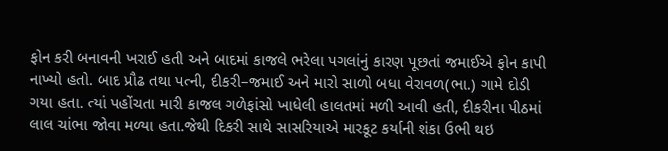ફોન કરી બનાવની ખરાઈ હતી અને બાદમાં કાજલે ભરેલા પગલાંનું કારણ પૂછતાં જમાઈએ ફોન કાપી નાખ્યો હતો. બાદ પ્રૌઢ તથા પત્ની, દીકરી–જમાઈ અને મારો સાળો બધા વેરાવળ(ભા.) ગામે દોડી ગયા હતા. ત્યાં પહોંચતા મારી કાજલ ગળેફાંસો ખાધેલી હાલતમાં મળી આવી હતી, દીકરીના પીઠમાં લાલ ચાંભા જોવા મળ્યા હતા.જેથી દિકરી સાથે સાસરિયાએ મારકૂટ કર્યાની શંકા ઉભી થઇ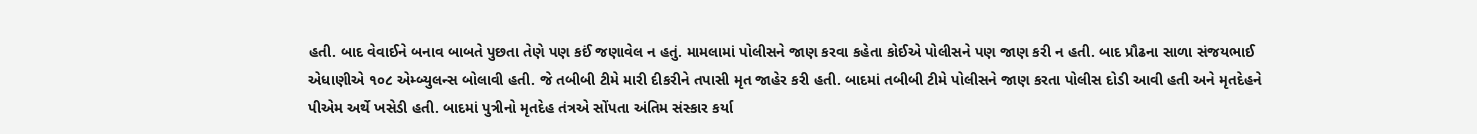હતી. બાદ વેવાઈને બનાવ બાબતે પુછતા તેણે પણ કઈં જણાવેલ ન હતું. મામલામાં પોલીસને જાણ કરવા કહેતા કોઈએ પોલીસને પણ જાણ કરી ન હતી. બાદ પ્રૌઢના સાળા સંજયભાઈ એધાણીએ ૧૦૮ એમ્બ્યુલન્સ બોલાવી હતી. જે તબીબી ટીમે મારી દીકરીને તપાસી મૃત જાહેર કરી હતી. બાદમાં તબીબી ટીમે પોલીસને જાણ કરતા પોલીસ દોડી આવી હતી અને મૃતદેહને પીએમ અર્થે ખસેડી હતી. બાદમાં પુત્રીનો મૃતદેહ તંત્રએ સોંપતા અંતિમ સંસ્કાર કર્યા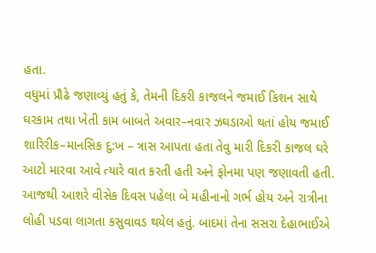હતા.
વધુમાં પ્રૌઢે જણાવ્યું હતું કે, તેમની દિકરી કાજલને જમાઈ કિશન સાથે ઘરકામ તથા ખેતી કામ બાબતે અવાર–નવાર ઝઘડાઓ થતાં હોય જમાઈ શારિરીક–માનસિક દુ:ખ – ત્રાસ આપતા હતા તેવુ મારી દિકરી કાજલ ઘરે આટો મારવા આવે ત્યારે વાત કરતી હતી અને ફોનમા પણ જણાવતી હતી. આજથી આશરે વીસેક દિવસ પહેલા બે મહીનાનો ગર્ભ હોય અને રાત્રીના લોહી પડવા લાગતા કસુવાવડ થયેલ હતું. બાદમાં તેના સસરા દેહાભાઈએ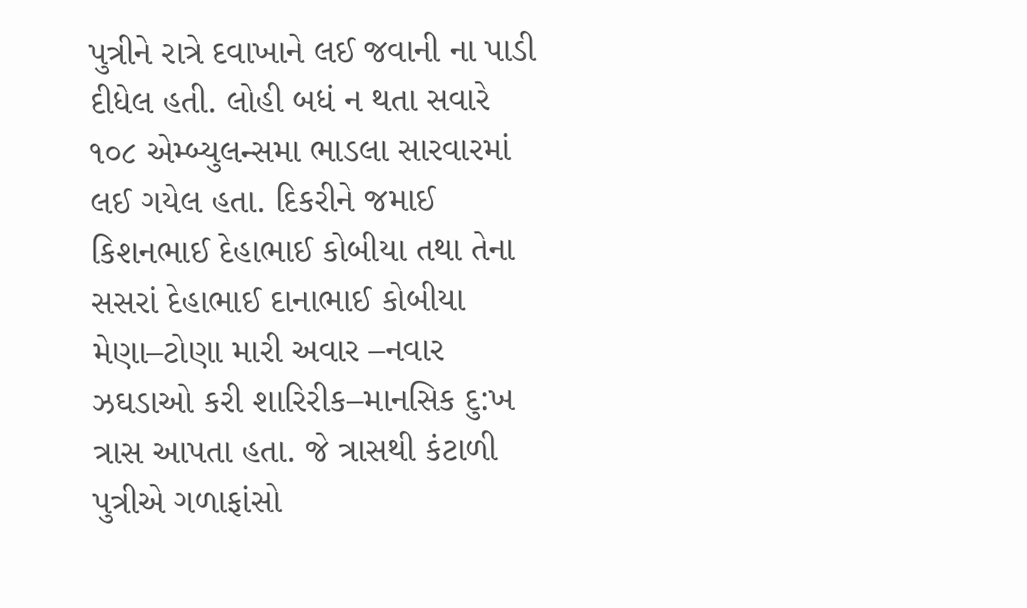પુત્રીને રાત્રે દવાખાને લઈ જવાની ના પાડી દીધેલ હતી. લોહી બધં ન થતા સવારે ૧૦૮ એમ્બ્યુલન્સમા ભાડલા સારવારમાં લઈ ગયેલ હતા. દિકરીને જમાઈ કિશનભાઈ દેહાભાઈ કોબીયા તથા તેના સસરાં દેહાભાઈ દાનાભાઈ કોબીયા મેણા–ટોણા મારી અવાર –નવાર ઝઘડાઓ કરી શારિરીક–માનસિક દુ:ખ ત્રાસ આપતા હતા. જે ત્રાસથી કંટાળી પુત્રીએ ગળાફાંસો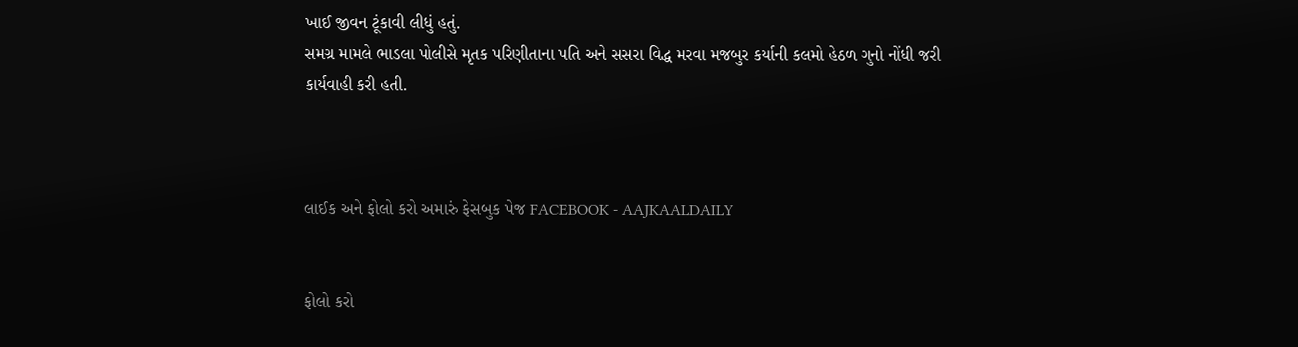ખાઈ જીવન ટૂંકાવી લીધું હતું.
સમગ્ર મામલે ભાડલા પોલીસે મૃતક પરિણીતાના પતિ અને સસરા વિદ્ધ મરવા મજબુર કર્યાની કલમો હેઠળ ગુનો નોંધી જરી કાર્યવાહી કરી હતી.



લાઈક અને ફોલો કરો અમારું ફેસબુક પેજ FACEBOOK - AAJKAALDAILY


ફોલો કરો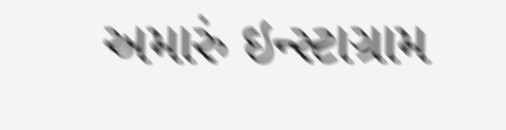અમારું ઇન્સ્ટાગ્રામ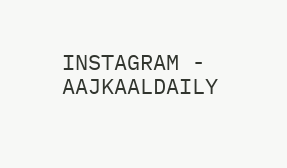INSTAGRAM - AAJKAALDAILY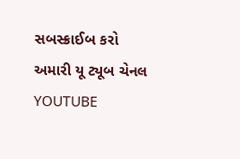સબસ્ક્રાઈબ કરો અમારી યૂ ટ્યૂબ ચેનલ YOUTUBE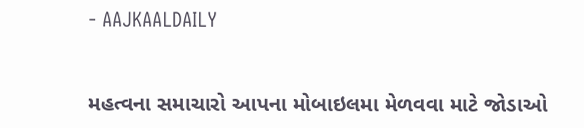- AAJKAALDAILY


મહત્વના સમાચારો આપના મોબાઇલમા મેળવવા માટે જોડાઓ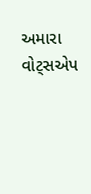અમારા વોટ્સએપ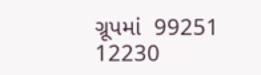ગ્રૂપમાં  99251 12230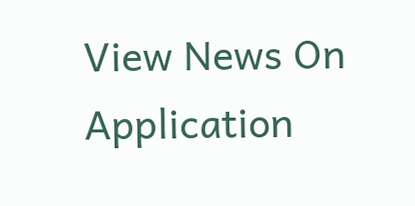View News On Application